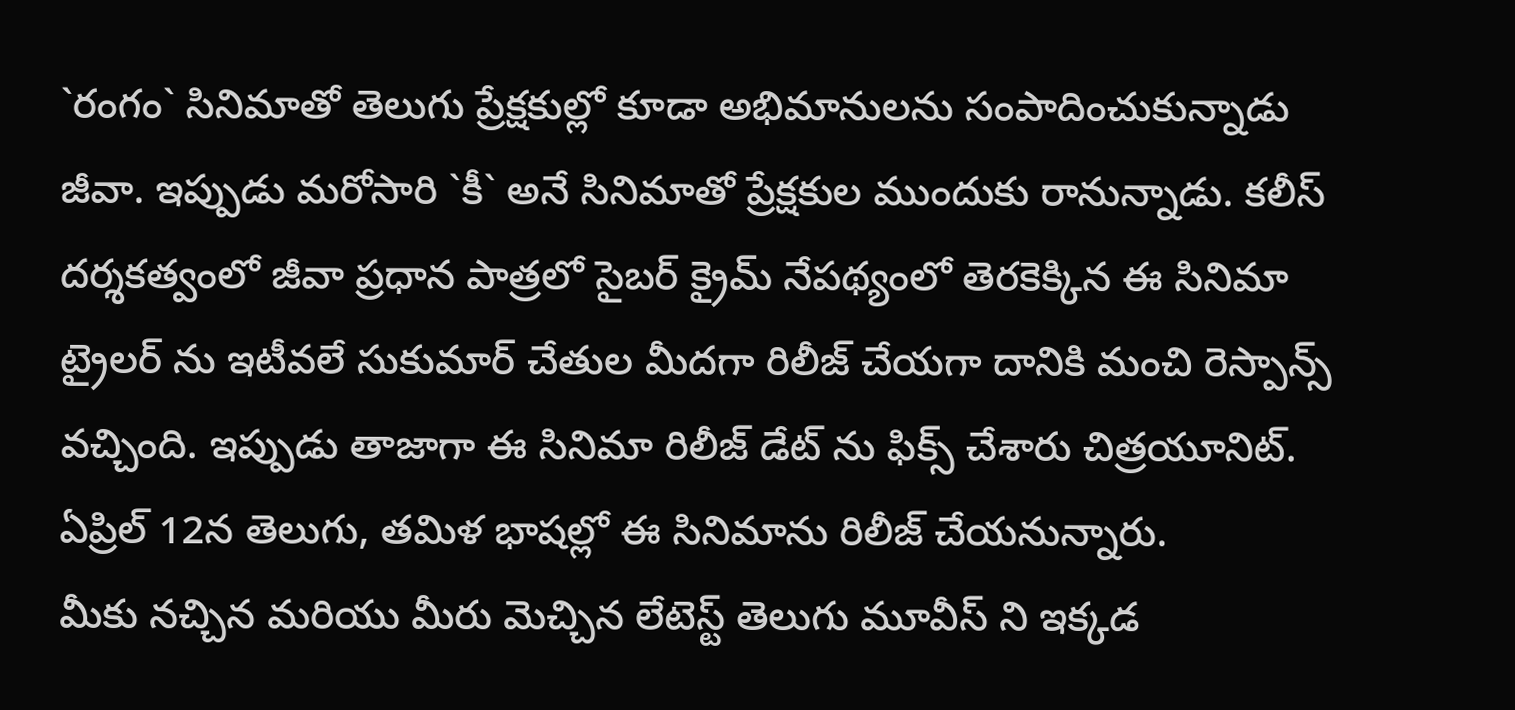`రంగం` సినిమాతో తెలుగు ప్రేక్షకుల్లో కూడా అభిమానులను సంపాదించుకున్నాడు జీవా. ఇప్పుడు మరోసారి `కీ` అనే సినిమాతో ప్రేక్షకుల ముందుకు రానున్నాడు. కలీస్ దర్శకత్వంలో జీవా ప్రధాన పాత్రలో సైబర్ క్రైమ్ నేపథ్యంలో తెరకెక్కిన ఈ సినిమా ట్రైలర్ ను ఇటీవలే సుకుమార్ చేతుల మీదగా రిలీజ్ చేయగా దానికి మంచి రెస్పాన్స్ వచ్చింది. ఇప్పుడు తాజాగా ఈ సినిమా రిలీజ్ డేట్ ను ఫిక్స్ చేశారు చిత్రయూనిట్. ఏప్రిల్ 12న తెలుగు, తమిళ భాషల్లో ఈ సినిమాను రిలీజ్ చేయనున్నారు.
మీకు నచ్చిన మరియు మీరు మెచ్చిన లేటెస్ట్ తెలుగు మూవీస్ ని ఇక్కడ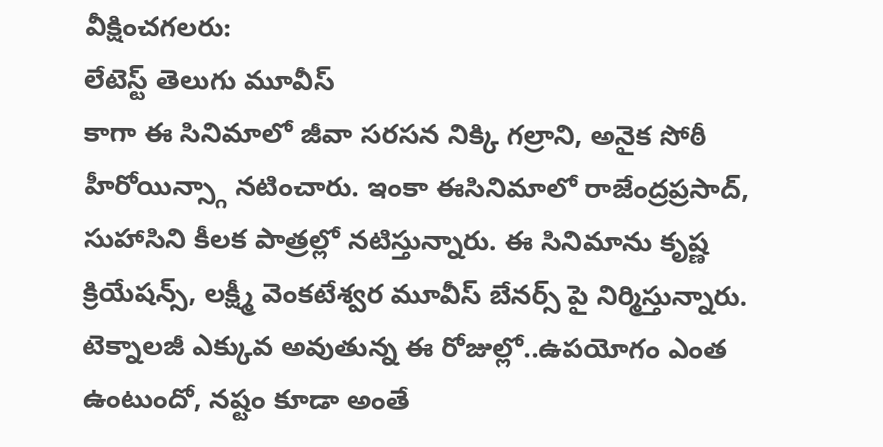వీక్షించగలరు:
లేటెస్ట్ తెలుగు మూవీస్
కాగా ఈ సినిమాలో జీవా సరసన నిక్కి గల్రాని, అనైక సోఠీ హీరోయిన్స్గా నటించారు. ఇంకా ఈసినిమాలో రాజేంద్రప్రసాద్, సుహాసిని కీలక పాత్రల్లో నటిస్తున్నారు. ఈ సినిమాను కృష్ణ క్రియేషన్స్, లక్ష్మీ వెంకటేశ్వర మూవీస్ బేనర్స్ పై నిర్మిస్తున్నారు. టెక్నాలజీ ఎక్కువ అవుతున్న ఈ రోజుల్లో..ఉపయోగం ఎంత ఉంటుందో, నష్టం కూడా అంతే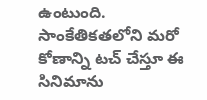ఉంటుంది. సాంకేతికతలోని మరో కోణాన్ని టచ్ చేస్తూ ఈ సినిమాను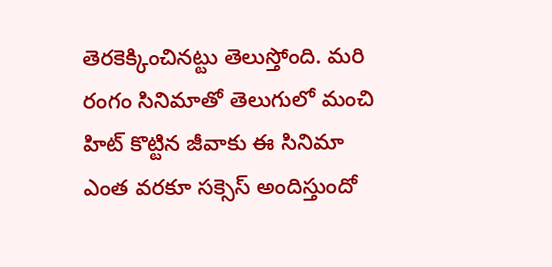తెరకెక్కించినట్టు తెలుస్తోంది. మరి రంగం సినిమాతో తెలుగులో మంచి హిట్ కొట్టిన జీవాకు ఈ సినిమా ఎంత వరకూ సక్సెస్ అందిస్తుందో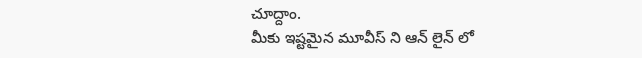చూద్దాం.
మీకు ఇష్టమైన మూవీస్ ని ఆన్ లైన్ లో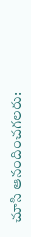చూసి ఆనందించగలరు: